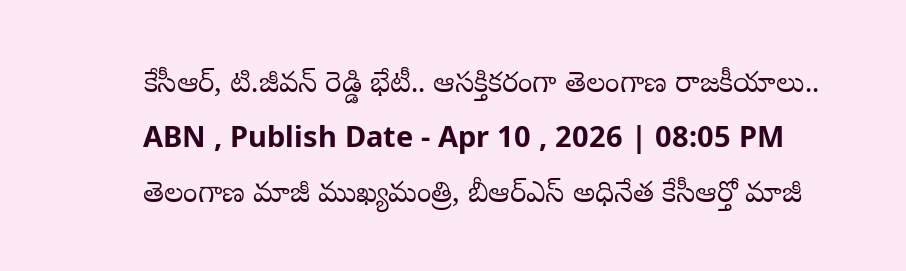కేసీఆర్, టి.జీవన్ రెడ్డి భేటీ.. ఆసక్తికరంగా తెలంగాణ రాజకీయాలు..
ABN , Publish Date - Apr 10 , 2026 | 08:05 PM
తెలంగాణ మాజీ ముఖ్యమంత్రి, బీఆర్ఎస్ అధినేత కేసీఆర్తో మాజీ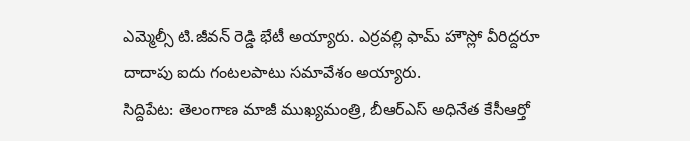ఎమ్మెల్సీ టి.జీవన్ రెడ్డి భేటీ అయ్యారు. ఎర్రవల్లి ఫామ్ హౌస్లో వీరిద్దరూ దాదాపు ఐదు గంటలపాటు సమావేశం అయ్యారు.
సిద్దిపేట: తెలంగాణ మాజీ ముఖ్యమంత్రి, బీఆర్ఎస్ అధినేత కేసీఆర్తో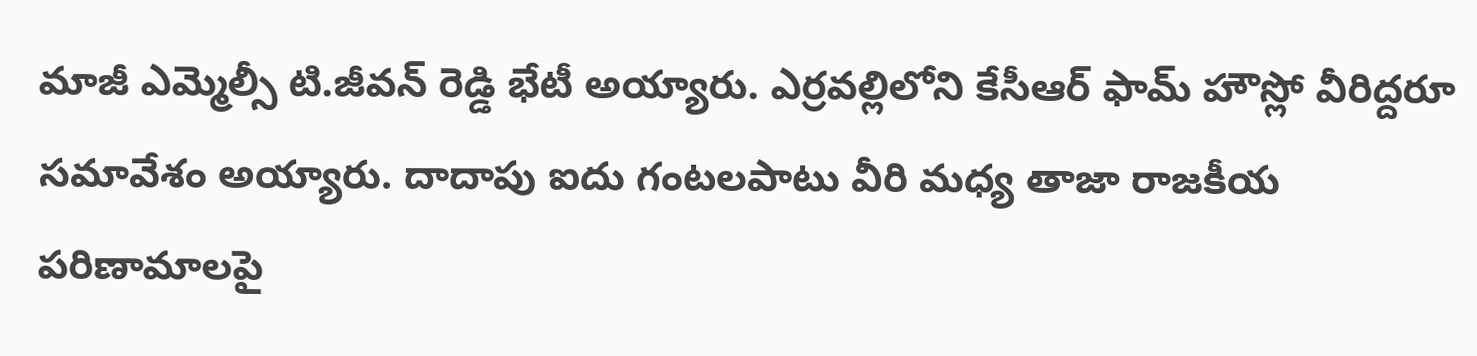మాజీ ఎమ్మెల్సీ టి.జీవన్ రెడ్డి భేటీ అయ్యారు. ఎర్రవల్లిలోని కేసీఆర్ ఫామ్ హౌస్లో వీరిద్దరూ సమావేశం అయ్యారు. దాదాపు ఐదు గంటలపాటు వీరి మధ్య తాజా రాజకీయ పరిణామాలపై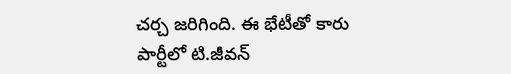చర్చ జరిగింది. ఈ భేటీతో కారు పార్టీలో టి.జీవన్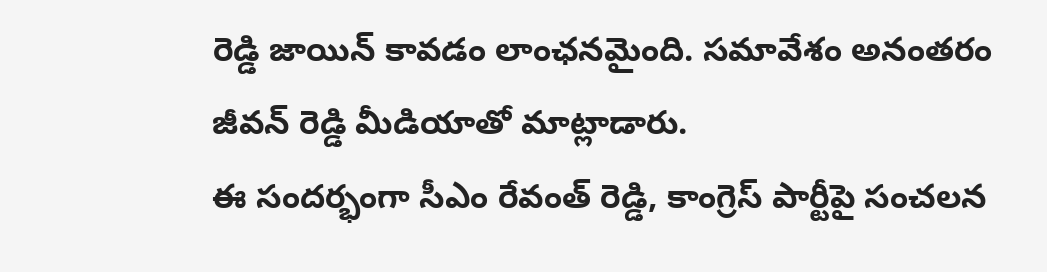రెడ్డి జాయిన్ కావడం లాంఛనమైంది. సమావేశం అనంతరం జీవన్ రెడ్డి మీడియాతో మాట్లాడారు.
ఈ సందర్భంగా సీఎం రేవంత్ రెడ్డి, కాంగ్రెస్ పార్టీపై సంచలన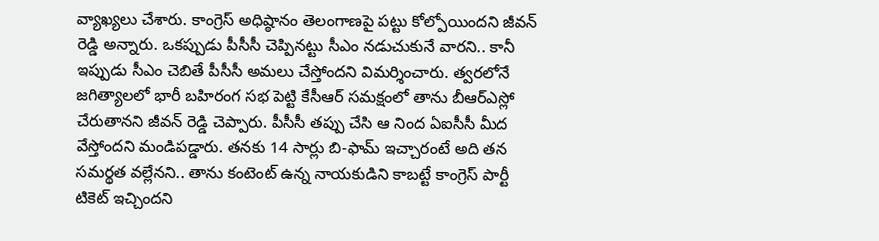వ్యాఖ్యలు చేశారు. కాంగ్రెస్ అధిష్ఠానం తెలంగాణపై పట్టు కోల్పోయిందని జీవన్ రెడ్డి అన్నారు. ఒకప్పుడు పీసీసీ చెప్పినట్టు సీఎం నడుచుకునే వారని.. కానీ ఇప్పుడు సీఎం చెబితే పీసీసీ అమలు చేస్తోందని విమర్శించారు. త్వరలోనే జగిత్యాలలో భారీ బహిరంగ సభ పెట్టి కేసీఆర్ సమక్షంలో తాను బీఆర్ఎస్లో చేరుతానని జీవన్ రెడ్డి చెప్పారు. పీసీసీ తప్పు చేసి ఆ నింద ఏఐసీసీ మీద వేస్తోందని మండిపడ్డారు. తనకు 14 సార్లు బి-ఫామ్ ఇచ్చారంటే అది తన సమర్థత వల్లేనని.. తాను కంటెంట్ ఉన్న నాయకుడిని కాబట్టే కాంగ్రెస్ పార్టీ టికెట్ ఇచ్చిందని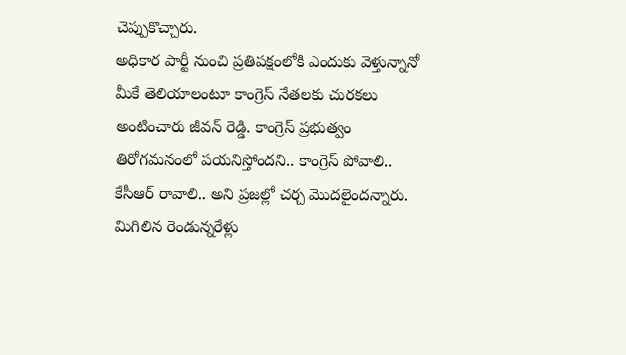చెప్పుకొచ్చారు.
అధికార పార్టీ నుంచి ప్రతిపక్షంలోకి ఎందుకు వెళ్తున్నానో మీకే తెలియాలంటూ కాంగ్రెస్ నేతలకు చురకలు అంటించారు జీవన్ రెడ్డి. కాంగ్రెస్ ప్రభుత్వం తిరోగమనంలో పయనిస్తోందని.. కాంగ్రెస్ పోవాలి.. కేసీఆర్ రావాలి.. అని ప్రజల్లో చర్చ మొదలైందన్నారు. మిగిలిన రెండున్నరేళ్లు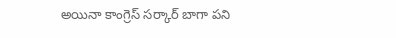అయినా కాంగ్రెస్ సర్కార్ బాగా పని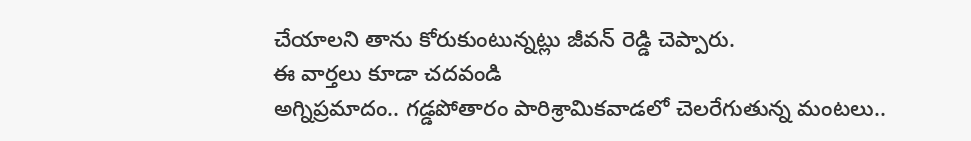చేయాలని తాను కోరుకుంటున్నట్లు జీవన్ రెడ్డి చెప్పారు.
ఈ వార్తలు కూడా చదవండి
అగ్నిప్రమాదం.. గడ్డపోతారం పారిశ్రామికవాడలో చెలరేగుతున్న మంటలు..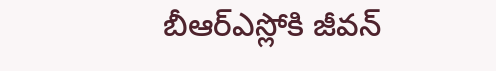బీఆర్ఎస్లోకి జీవన్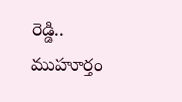రెడ్డి.. ముహూర్తం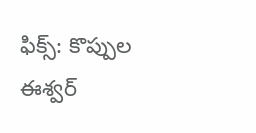ఫిక్స్: కొప్పుల ఈశ్వర్